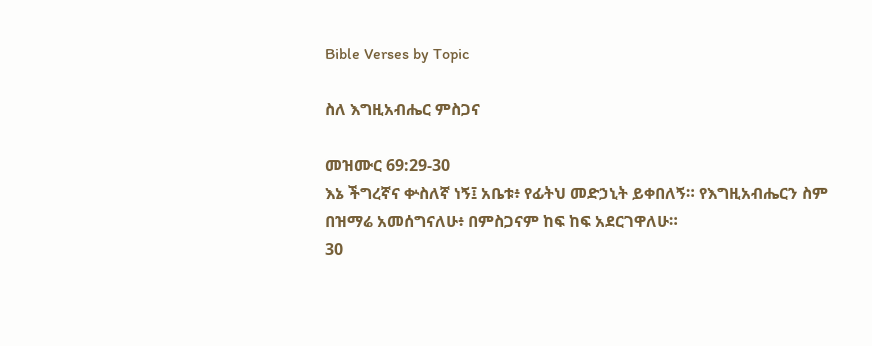Bible Verses by Topic

ስለ እግዚአብሔር ምስጋና

መዝሙር 69:29-30
እኔ ችግረኛና ቍስለኛ ነኝ፤ አቤቱ፥ የፊትህ መድኃኒት ይቀበለኝ። የእግዚአብሔርን ስም በዝማሬ አመሰግናለሁ፥ በምስጋናም ከፍ ከፍ አደርገዋለሁ።
30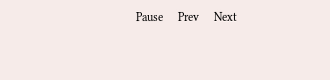Pause     Prev     Next